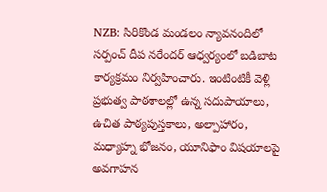NZB: సిరికొండ మండలం న్యావనందిలో సర్పంచ్ దీప నరేందర్ ఆధ్వర్యంలో బడిబాట కార్యక్రమం నిర్వహించారు. ఇంటింటికీ వెళ్లి ప్రభుత్వ పాఠశాలల్లో ఉన్న సదుపాయాలు, ఉచిత పాఠ్యపుస్తకాలు, అల్పాహారం, మధ్యాహ్న భోజనం, యూనిఫాం విషయాలపై అవగాహన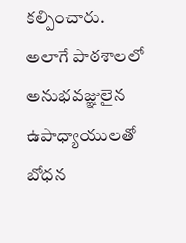కల్పించారు. అలాగే పాఠశాలలో అనుభవజ్ఞులైన ఉపాధ్యాయులతో బోధన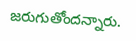జరుగుతోందన్నారు.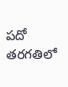పదో తరగతిలో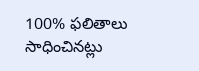100% ఫలితాలు సాధించినట్లు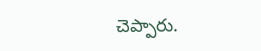చెప్పారు.